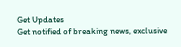Get Updates
Get notified of breaking news, exclusive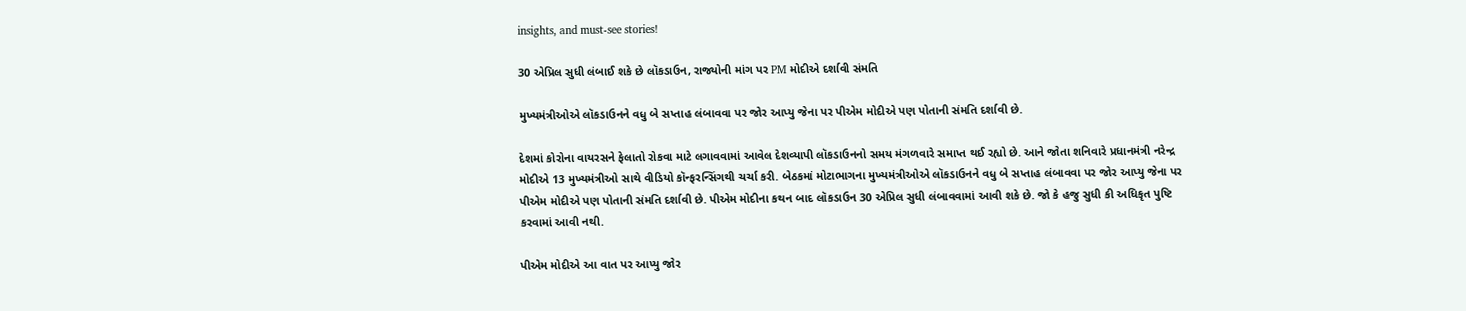insights, and must-see stories!

30 એપ્રિલ સુધી લંબાઈ શકે છે લૉકડાઉન, રાજ્યોની માંગ પર PM મોદીએ દર્શાવી સંમતિ

મુખ્યમંત્રીઓએ લૉકડાઉનને વધુ બે સપ્તાહ લંબાવવા પર જોર આપ્યુ જેના પર પીએમ મોદીએ પણ પોતાની સંમતિ દર્શાવી છે.

દેશમાં કોરોના વાયરસને ફેલાતો રોકવા માટે લગાવવામાં આવેલ દેશવ્યાપી લૉકડાઉનનો સમય મંગળવારે સમાપ્ત થઈ રહ્યો છે. આને જોતા શનિવારે પ્રધાનમંત્રી નરેન્દ્ર મોદીએ 13 મુખ્યમંત્રીઓ સાથે વીડિયો કૉન્ફરન્સિંગથી ચર્ચા કરી. બેઠકમાં મોટાભાગના મુખ્યમંત્રીઓએ લૉકડાઉનને વધુ બે સપ્તાહ લંબાવવા પર જોર આપ્યુ જેના પર પીએમ મોદીએ પણ પોતાની સંમતિ દર્શાવી છે. પીએમ મોદીના કથન બાદ લૉકડાઉન 30 એપ્રિલ સુધી લંબાવવામાં આવી શકે છે. જો કે હજુ સુધી કી અધિકૃત પુષ્ટિ કરવામાં આવી નથી.

પીએમ મોદીએ આ વાત પર આપ્યુ જોર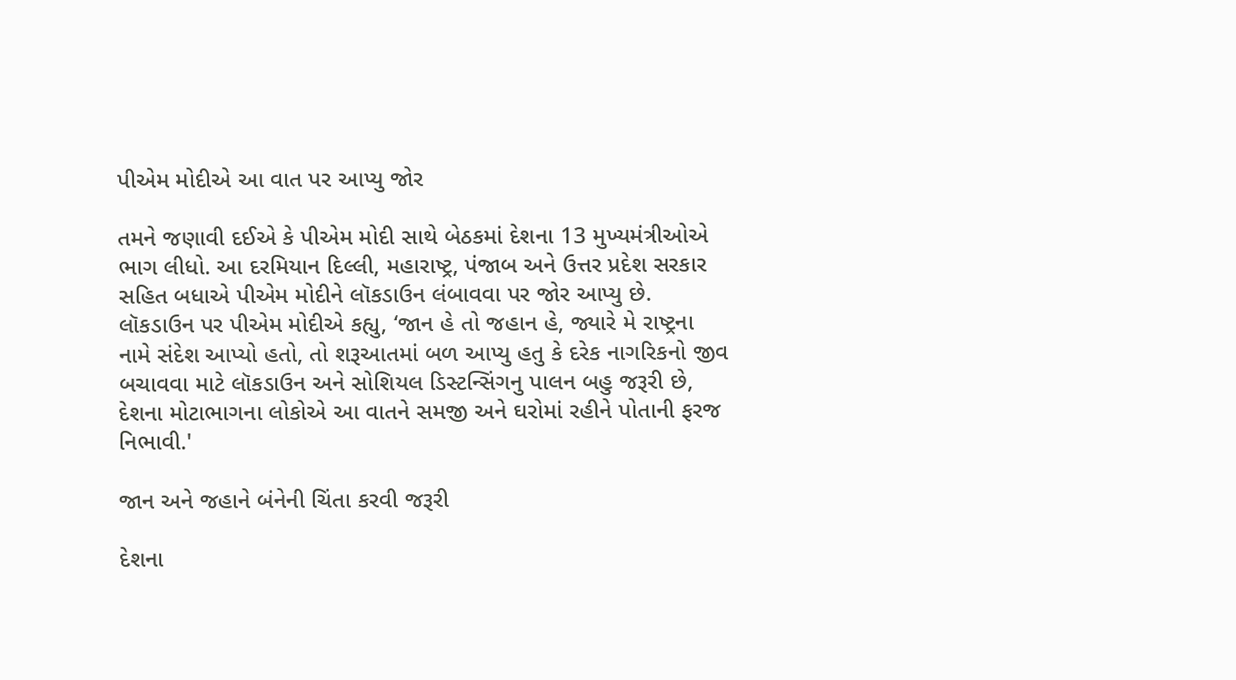પીએમ મોદીએ આ વાત પર આપ્યુ જોર

તમને જણાવી દઈએ કે પીએમ મોદી સાથે બેઠકમાં દેશના 13 મુખ્યમંત્રીઓએ ભાગ લીધો. આ દરમિયાન દિલ્લી, મહારાષ્ટ્ર, પંજાબ અને ઉત્તર પ્રદેશ સરકાર સહિત બધાએ પીએમ મોદીને લૉકડાઉન લંબાવવા પર જોર આપ્યુ છે. લૉકડાઉન પર પીએમ મોદીએ કહ્યુ, ‘જાન હે તો જહાન હે, જ્યારે મે રાષ્ટ્રના નામે સંદેશ આપ્યો હતો, તો શરૂઆતમાં બળ આપ્યુ હતુ કે દરેક નાગરિકનો જીવ બચાવવા માટે લૉકડાઉન અને સોશિયલ ડિસ્ટન્સિંગનુ પાલન બહુ જરૂરી છે, દેશના મોટાભાગના લોકોએ આ વાતને સમજી અને ઘરોમાં રહીને પોતાની ફરજ નિભાવી.'

જાન અને જહાને બંનેની ચિંતા કરવી જરૂરી

દેશના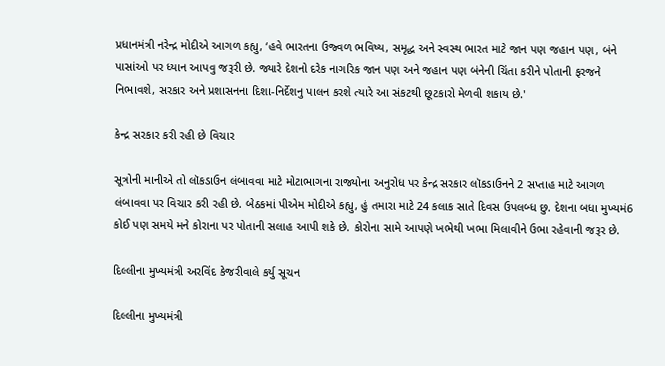પ્રધાનમંત્રી નરેન્દ્ર મોદીએ આગળ કહ્યુ, ‘હવે ભારતના ઉજ્વળ ભવિષ્ય, સમૃદ્ધ અને સ્વસ્થ ભારત માટે જાન પણ જહાન પણ, બંને પાસાંઓ પર ધ્યાન આપવુ જરૂરી છે. જ્યારે દેશનો દરેક નાગરિક જાન પણ અને જહાન પણ બંનેની ચિંતા કરીને પોતાની ફરજને નિભાવશે, સરકાર અને પ્રશાસનના દિશા-નિર્દેશનુ પાલન કરશે ત્યારે આ સંકટથી છૂટકારો મેળવી શકાય છે.'

કેન્દ્ર સરકાર કરી રહી છે વિચાર

સૂત્રોની માનીએ તો લૉકડાઉન લંબાવવા માટે મોટાભાગના રાજ્યોના અનુરોધ પર કેન્દ્ર સરકાર લૉકડાઉનને 2 સપ્તાહ માટે આગળ લંબાવવા પર વિચાર કરી રહી છે. બેઠકમાં પીએમ મોદીએ કહ્યુ, હું તમારા માટે 24 કલાક સાતે દિવસ ઉપલબ્ધ છુ. દેશના બધા મુખ્યમં6 કોઈ પણ સમયે મને કોરાના પર પોતાની સલાહ આપી શકે છે. કોરોના સામે આપણે ખભેથી ખભા મિલાવીને ઉભા રહેવાની જરૂર છે.

દિલ્લીના મુખ્યમંત્રી અરવિંદ કેજરીવાલે કર્યુ સૂચન

દિલ્લીના મુખ્યમંત્રી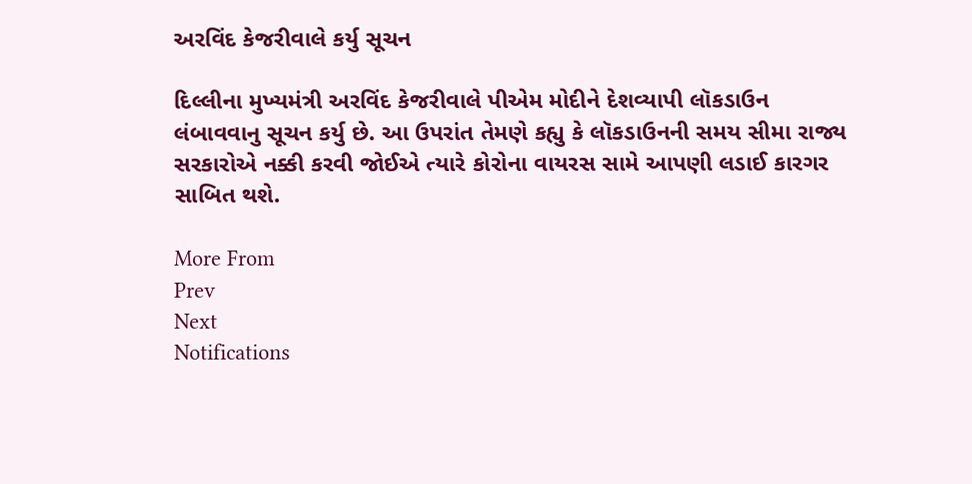અરવિંદ કેજરીવાલે કર્યુ સૂચન

દિલ્લીના મુખ્યમંત્રી અરવિંદ કેજરીવાલે પીએમ મોદીને દેશવ્યાપી લૉકડાઉન લંબાવવાનુ સૂચન કર્યુ છે. આ ઉપરાંત તેમણે કહ્યુ કે લૉકડાઉનની સમય સીમા રાજ્ય સરકારોએ નક્કી કરવી જોઈએ ત્યારે કોરોના વાયરસ સામે આપણી લડાઈ કારગર સાબિત થશે.

More From
Prev
Next
Notifications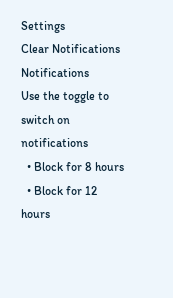Settings
Clear Notifications
Notifications
Use the toggle to switch on notifications
  • Block for 8 hours
  • Block for 12 hours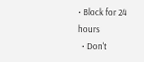• Block for 24 hours
  • Don't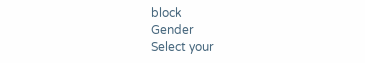block
Gender
Select your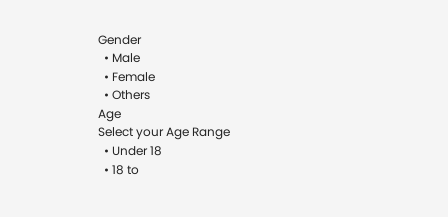Gender
  • Male
  • Female
  • Others
Age
Select your Age Range
  • Under 18
  • 18 to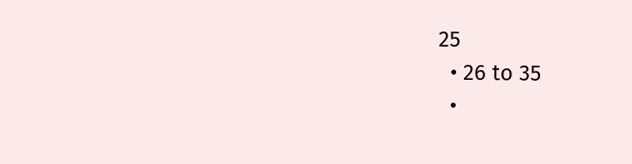25
  • 26 to 35
  •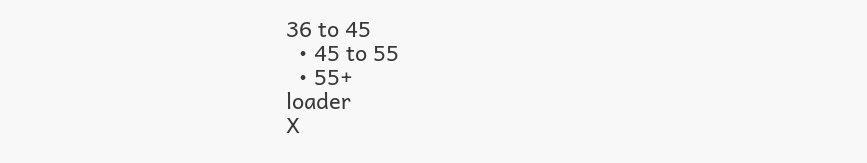36 to 45
  • 45 to 55
  • 55+
loader
X